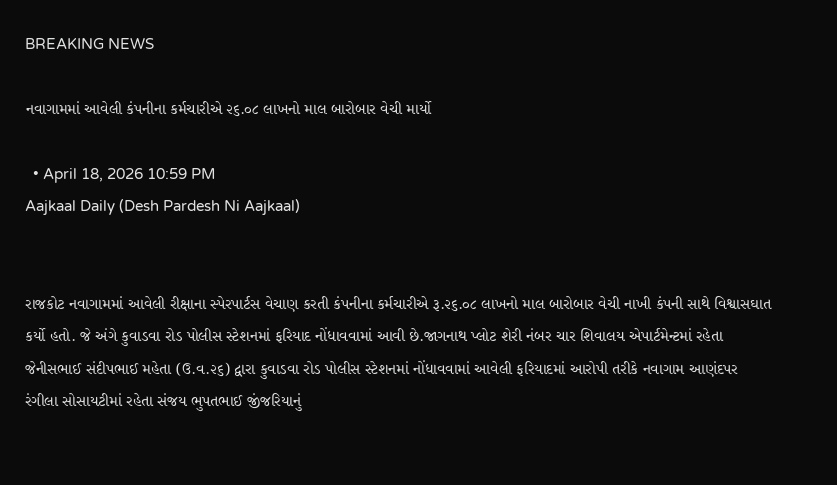BREAKING NEWS

નવાગામમાં આવેલી કંપનીના કર્મચારીએ ૨૬.૦૮ લાખનો માલ બારોબાર વેચી માર્યો

  • April 18, 2026 10:59 PM
Aajkaal Daily (Desh Pardesh Ni Aajkaal)


રાજકોટ નવાગામમાં આવેલી રીક્ષાના સ્પેરપાર્ટસ વેચાણ કરતી કંપનીના કર્મચારીએ રૂ.૨૬.૦૮ લાખનો માલ બારોબાર વેચી નાખી કંપની સાથે વિશ્વાસઘાત કર્યો હતો. જે અંગે કુવાડવા રોડ પોલીસ સ્ટેશનમાં ફરિયાદ નોંધાવવામાં આવી છે.જાગનાથ પ્લોટ શેરી નંબર ચાર શિવાલય એપાર્ટમેન્ટમાં રહેતા જેનીસભાઈ સંદીપભાઈ મહેતા (ઉ.વ.૨૬) દ્વારા કુવાડવા રોડ પોલીસ સ્ટેશનમાં નોંધાવવામાં આવેલી ફરિયાદમાં આરોપી તરીકે નવાગામ આણંદપર રંગીલા સોસાયટીમાં રહેતા સંજય ભુપતભાઈ જીંજરિયાનું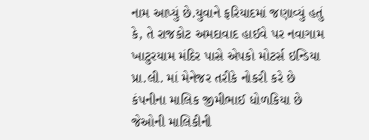નામ આપ્યું છે.યુવાને ફરિયાદમાં જણાવ્યું હતું કે, તે રાજકોટ અમદાવાદ હાઈવે પર નવાગામ ખાટુરયામ મંદિર પાસે એપકો મોટર્સ ઇન્ડિયા પ્રા.લી. માં મેનેજર તરીકે નોકરી કરે છે કંપનીના માલિક જીમીભાઈ ધોળકિયા છે જેઓની માલિકીની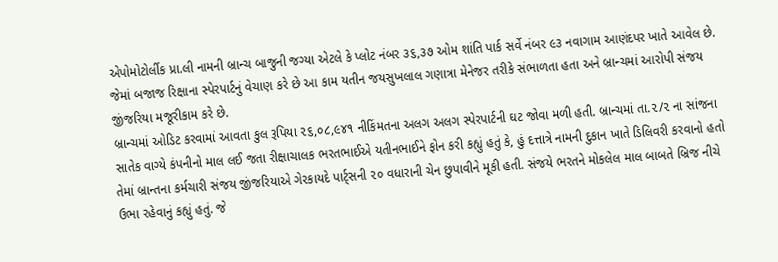એપોમોટોર્લીક પ્રા.લી નામની બ્રાન્ચ બાજુની જગ્યા એટલે કે પ્લોટ નંબર ૩૬,૩૭ ઓમ શાંતિ પાર્ક સર્વે નંબર ૯૩ નવાગામ આણંદપર ખાતે આવેલ છે. જેમાં બજાજ રિક્ષાના સ્પેરપાર્ટનું વેચાણ કરે છે આ કામ યતીન જયસુખલાલ ગણાત્રા મેનેજર તરીકે સંભાળતા હતા અને બ્રાન્ચમાં આરોપી સંજય જીંજરિયા મજૂરીકામ કરે છે.
બ્રાન્ચમાં ઓડિટ કરવામાં આવતા કુલ રૂપિયા ૨૬,૦૮,૯૪૧ નીકિંમતના અલગ અલગ સ્પેરપાર્ટની ઘટ જોવા મળી હતી. બ્રાન્ચમાં તા.૨/૨ ના સાંજના સાતેક વાગ્યે કંપનીનો માલ લઈ જતા રીક્ષાચાલક ભરતભાઈએ યતીનભાઈને ફોન કરી કહ્યું હતું કે, હું દત્તાત્રે નામની દુકાન ખાતે ડિલિવરી કરવાનો હતો તેમાં બ્રાન્તના કર્મચારી સંજય જીંજરિયાએ ગેરકાયદે પાર્ટ્સની ૨૦ વધારાની ચેન છુપાવીને મૂકી હતી. સંજયે ભરતને મોકલેલ માલ બાબતે બ્રિજ નીચે ઉભા રહેવાનું કહ્યું હતું. જે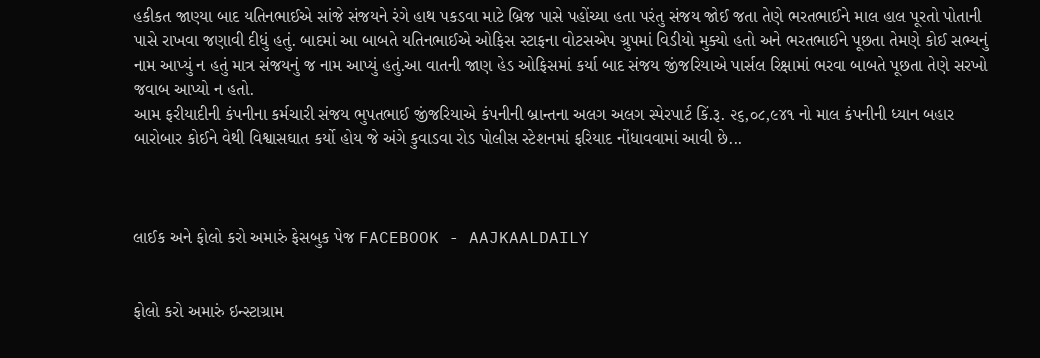હકીકત જાણ્યા બાદ યતિનભાઈએ સાંજે સંજયને રંગે હાથ પકડવા માટે બ્રિજ પાસે પહોંચ્યા હતા પરંતુ સંજય જોઈ જતા તેણે ભરતભાઈને માલ હાલ પૂરતો પોતાની પાસે રાખવા જણાવી દીધું હતું. બાદમાં આ બાબતે યતિનભાઈએ ઓફિસ સ્ટાફના વોટસએપ ગ્રુપમાં વિડીયો મુક્યો હતો અને ભરતભાઈને પૂછતા તેમણે કોઈ સભ્યનું નામ આપ્યું ન હતું માત્ર સંજયનું જ નામ આપ્યું હતું.આ વાતની જાણ હેડ ઓફિસમાં કર્યા બાદ સંજય જીંજરિયાએ પાર્સલ રિક્ષામાં ભરવા બાબતે પૂછતા તેણે સરખો જવાબ આપ્યો ન હતો.
આમ ફરીયાદીની કંપનીના કર્મચારી સંજય ભુપતભાઈ જીંજરિયાએ કંપનીની બ્રાન્તના અલગ અલગ સ્પેરપાર્ટ કિં.રૂ. ૨૬,૦૮,૯૪૧ નો માલ કંપનીની ધ્યાન બહાર બારોબાર કોઈને વેથી વિશ્વાસઘાત કર્યો હોય જે અંગે કુવાડવા રોડ પોલીસ સ્ટેશનમાં ફરિયાદ નોંધાવવામાં આવી છે...



લાઈક અને ફોલો કરો અમારું ફેસબુક પેજ FACEBOOK - AAJKAALDAILY


ફોલો કરો અમારું ઇન્સ્ટાગ્રામ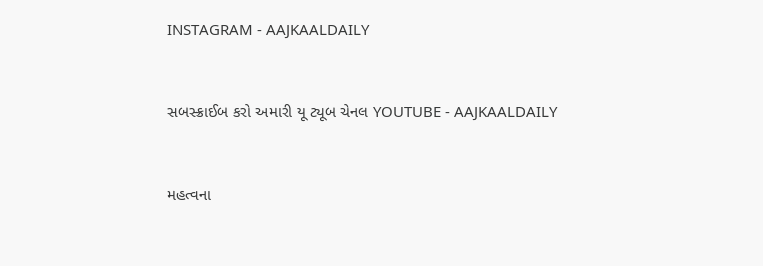INSTAGRAM - AAJKAALDAILY


સબસ્ક્રાઈબ કરો અમારી યૂ ટ્યૂબ ચેનલ YOUTUBE - AAJKAALDAILY


મહત્વના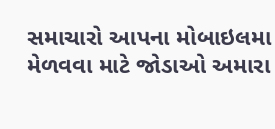સમાચારો આપના મોબાઇલમા મેળવવા માટે જોડાઓ અમારા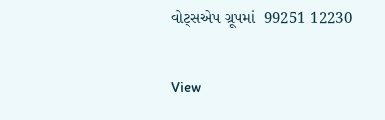વોટ્સએપ ગ્રૂપમાં  99251 12230

View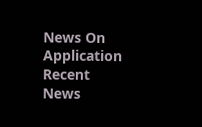News On Application
Recent News